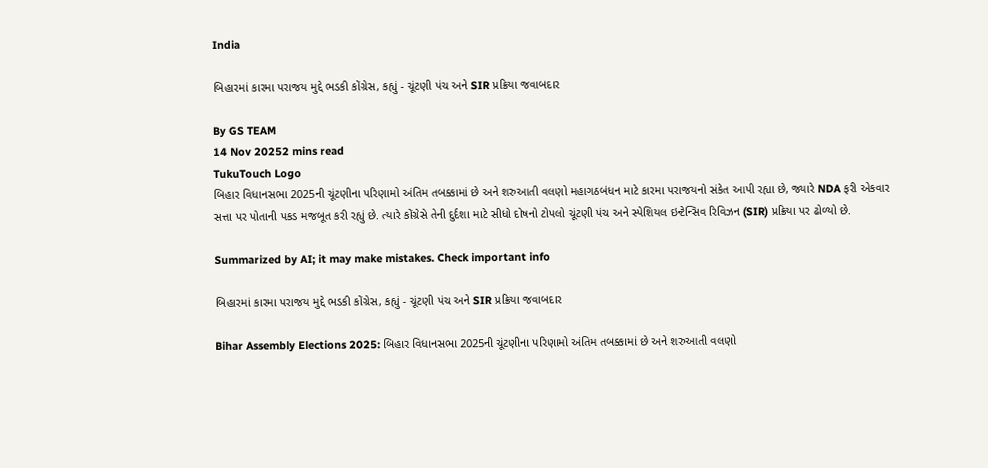India

બિહારમાં કારમા પરાજય મુદ્દે ભડકી કોંગ્રેસ, કહ્યું - ચૂંટણી પંચ અને SIR પ્રક્રિયા જવાબદાર

By GS TEAM
14 Nov 20252 mins read
TukuTouch Logo
બિહાર વિધાનસભા 2025ની ચૂંટણીના પરિણામો અંતિમ તબક્કામાં છે અને શરુઆતી વલણો મહાગઠબંધન માટે કારમા પરાજયનો સંકેત આપી રહ્યા છે, જ્યારે NDA ફરી એકવાર સત્તા પર પોતાની પકડ મજબૂત કરી રહ્યું છે. ત્યારે કોંગ્રેસે તેની દુર્દશા માટે સીધો દોષનો ટોપલો ચૂંટણી પંચ અને સ્પેશિયલ ઇન્ટેન્સિવ રિવિઝન (SIR) પ્રક્રિયા પર ઢોળ્યો છે.

Summarized by AI; it may make mistakes. Check important info

બિહારમાં કારમા પરાજય મુદ્દે ભડકી કોંગ્રેસ, કહ્યું - ચૂંટણી પંચ અને SIR પ્રક્રિયા જવાબદાર

Bihar Assembly Elections 2025: બિહાર વિધાનસભા 2025ની ચૂંટણીના પરિણામો અંતિમ તબક્કામાં છે અને શરુઆતી વલણો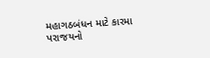મહાગઠબંધન માટે કારમા પરાજયનો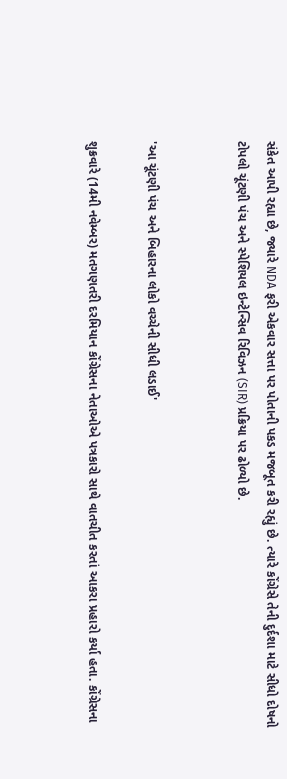સંકેત આપી રહ્યા છે, જ્યારે NDA ફરી એકવાર સત્તા પર પોતાની પકડ મજબૂત કરી રહ્યું છે. ત્યારે કોંગ્રેસે તેની દુર્દશા માટે સીધો દોષનો ટોપલો ચૂંટણી પંચ અને સ્પેશિયલ ઇન્ટેન્સિવ રિવિઝન (SIR) પ્રક્રિયા પર ઢોળ્યો છે.


'આ ચૂંટણી પંચ અને બિહારના લોકો વચ્ચેની સીધી લડાઈ'

શુક્રવારે (14મી નવેમ્બર) મતગણતરી દરમિયાન કોંગ્રેસના નેતાઓએ પત્રકારો સાથે વાતચીત કરતાં આકરા પ્રહારો કર્યા હતા. કોંગ્રેસના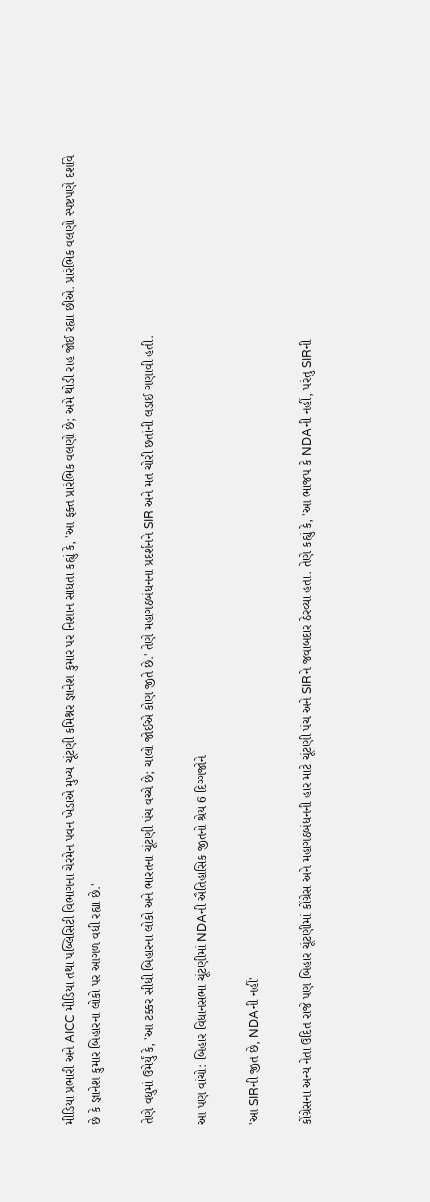મીડિયા પ્રભારી અને AICC મીડિયા તથા પબ્લિસિટી વિભાગના ચેરમેન પવન ખેડાએ મુખ્ય ચૂંટણી કમિશ્નર જ્ઞાનેશ કુમાર પર નિશાન સાધતા કહ્યું કે, 'આ ફક્ત પ્રારંભિક વલણો છે; અમે થોડી રાહ જોઈ રહ્યા છીએ. પ્રારંભિક વલણો સ્પષ્ટપણે દર્શાવે છે કે જ્ઞાનેશ કુમાર બિહારના લોકો પર આગળ વધી રહ્યા છે.'

તેણે વધુમાં ઉમેર્યું કે, 'આ ટક્કર સીધી બિહારના લોકો અને ભારતના ચૂંટણી પંચ વચ્ચે છે; ચાલો જોઈએ કોણ જીતે છે.' તેણે મહાગઠબંધનના પ્રદર્શનને SIR અને મત ચોરી છતાંની લડાઈ ગણાવી હતી.

આ પણ વાંચો: બિહાર વિધાનસભા ચૂંટણીમાં NDAની ઐતિહાસિક જીતનો શ્રેય 6 દિગ્ગજોને

'આ SIRની જીત છે, NDAની નહીં'

કોંગ્રેસના અન્ય નેતા ઉદિત રાજે પણ બિહાર ચૂંટણીમાં કોંગ્રેસ અને મહાગઠબંધનની હાર માટે ચૂંટણી પંચ અને SIRને જવાબદાર ઠેરવ્યા હતા. તેણે કહ્યું કે, 'આ ભાજપ કે NDAની નહીં, પરંતુ SIRની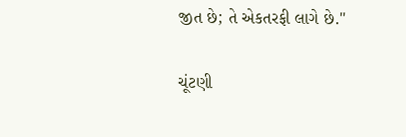જીત છે; તે એકતરફી લાગે છે."

ચૂંટણી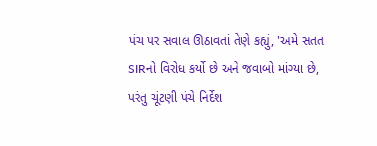પંચ પર સવાલ ઊઠાવતાં તેણે કહ્યું, 'અમે સતત SIRનો વિરોધ કર્યો છે અને જવાબો માંગ્યા છે, પરંતુ ચૂંટણી પંચે નિર્દેશ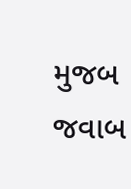મુજબ જવાબ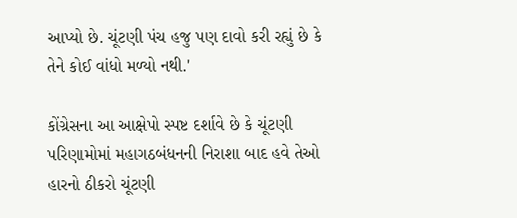આપ્યો છે. ચૂંટણી પંચ હજુ પણ દાવો કરી રહ્યું છે કે તેને કોઈ વાંધો મળ્યો નથી.'

કોંગ્રેસના આ આક્ષેપો સ્પષ્ટ દર્શાવે છે કે ચૂંટણી પરિણામોમાં મહાગઠબંધનની નિરાશા બાદ હવે તેઓ હારનો ઠીકરો ચૂંટણી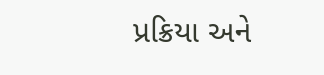પ્રક્રિયા અને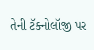તેની ટૅક્નોલૉજી પર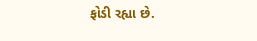ફોડી રહ્યા છે.